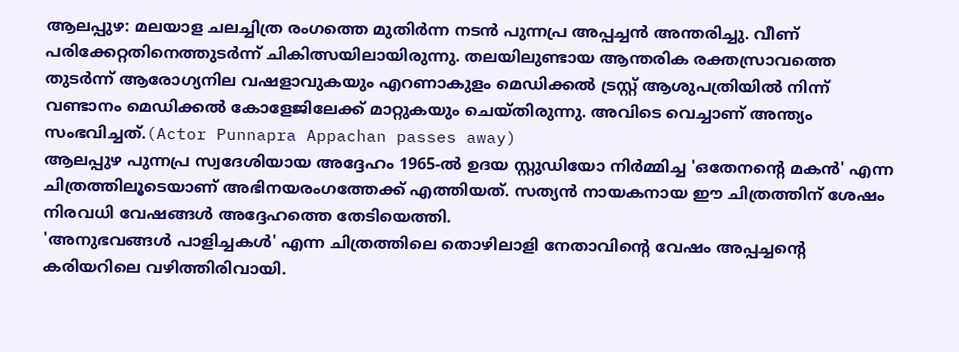ആലപ്പുഴ: മലയാള ചലച്ചിത്ര രംഗത്തെ മുതിർന്ന നടൻ പുന്നപ്ര അപ്പച്ചൻ അന്തരിച്ചു. വീണ് പരിക്കേറ്റതിനെത്തുടർന്ന് ചികിത്സയിലായിരുന്നു. തലയിലുണ്ടായ ആന്തരിക രക്തസ്രാവത്തെ തുടർന്ന് ആരോഗ്യനില വഷളാവുകയും എറണാകുളം മെഡിക്കൽ ട്രസ്റ്റ് ആശുപത്രിയിൽ നിന്ന് വണ്ടാനം മെഡിക്കൽ കോളേജിലേക്ക് മാറ്റുകയും ചെയ്തിരുന്നു. അവിടെ വെച്ചാണ് അന്ത്യം സംഭവിച്ചത്.(Actor Punnapra Appachan passes away)
ആലപ്പുഴ പുന്നപ്ര സ്വദേശിയായ അദ്ദേഹം 1965-ൽ ഉദയ സ്റ്റുഡിയോ നിർമ്മിച്ച 'ഒതേനന്റെ മകൻ' എന്ന ചിത്രത്തിലൂടെയാണ് അഭിനയരംഗത്തേക്ക് എത്തിയത്. സത്യൻ നായകനായ ഈ ചിത്രത്തിന് ശേഷം നിരവധി വേഷങ്ങൾ അദ്ദേഹത്തെ തേടിയെത്തി.
'അനുഭവങ്ങൾ പാളിച്ചകൾ' എന്ന ചിത്രത്തിലെ തൊഴിലാളി നേതാവിന്റെ വേഷം അപ്പച്ചന്റെ കരിയറിലെ വഴിത്തിരിവായി.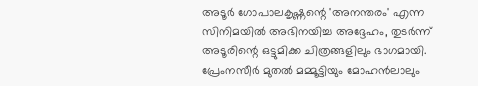അടൂർ ഗോപാലകൃഷ്ണന്റെ 'അനന്തരം' എന്ന സിനിമയിൽ അഭിനയിച്ച അദ്ദേഹം, തുടർന്ന് അടൂരിന്റെ ഒട്ടുമിക്ക ചിത്രങ്ങളിലും ഭാഗമായി. പ്രേംനസീർ മുതൽ മമ്മൂട്ടിയും മോഹൻലാലും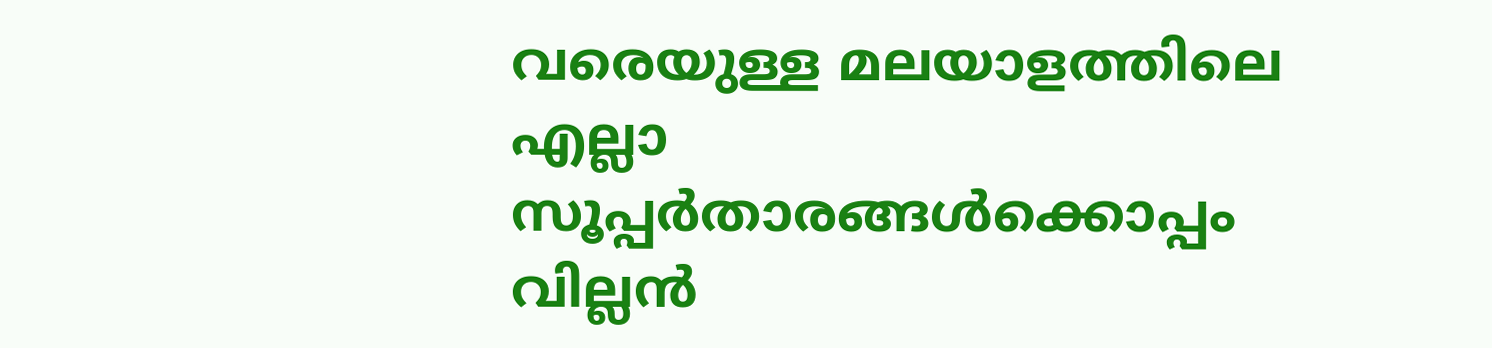വരെയുള്ള മലയാളത്തിലെ എല്ലാ സൂപ്പർതാരങ്ങൾക്കൊപ്പം വില്ലൻ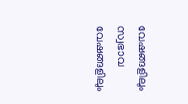വേഷങ്ങളിലും സ്വഭാവ വേഷങ്ങളിലും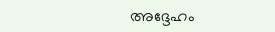അദ്ദേഹം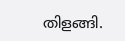തിളങ്ങി.